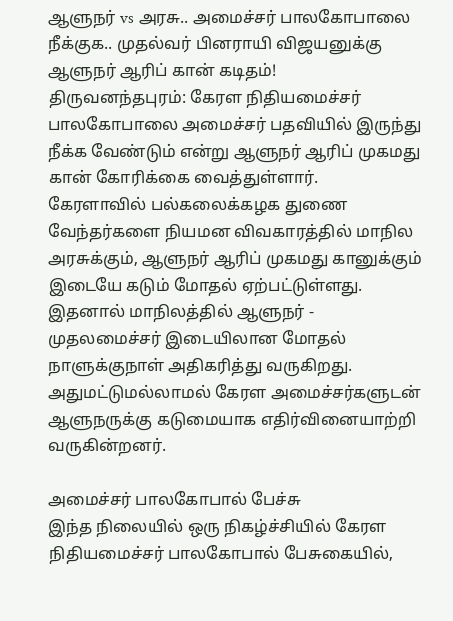ஆளுநர் vs அரசு.. அமைச்சர் பாலகோபாலை நீக்குக.. முதல்வர் பினராயி விஜயனுக்கு ஆளுநர் ஆரிப் கான் கடிதம்!
திருவனந்தபுரம்: கேரள நிதியமைச்சர் பாலகோபாலை அமைச்சர் பதவியில் இருந்து நீக்க வேண்டும் என்று ஆளுநர் ஆரிப் முகமது கான் கோரிக்கை வைத்துள்ளார்.
கேரளாவில் பல்கலைக்கழக துணை வேந்தர்களை நியமன விவகாரத்தில் மாநில அரசுக்கும், ஆளுநர் ஆரிப் முகமது கானுக்கும் இடையே கடும் மோதல் ஏற்பட்டுள்ளது.
இதனால் மாநிலத்தில் ஆளுநர் - முதலமைச்சர் இடையிலான மோதல் நாளுக்குநாள் அதிகரித்து வருகிறது. அதுமட்டுமல்லாமல் கேரள அமைச்சர்களுடன் ஆளுநருக்கு கடுமையாக எதிர்வினையாற்றி வருகின்றனர்.

அமைச்சர் பாலகோபால் பேச்சு
இந்த நிலையில் ஒரு நிகழ்ச்சியில் கேரள நிதியமைச்சர் பாலகோபால் பேசுகையில்,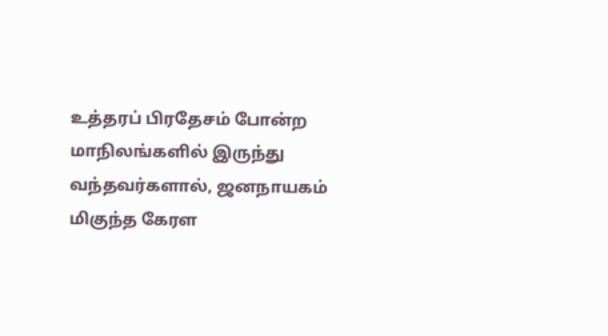உத்தரப் பிரதேசம் போன்ற மாநிலங்களில் இருந்து வந்தவர்களால், ஜனநாயகம் மிகுந்த கேரள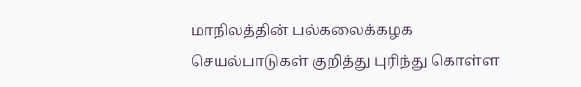மாநிலத்தின் பல்கலைக்கழக செயல்பாடுகள் குறித்து புரிந்து கொள்ள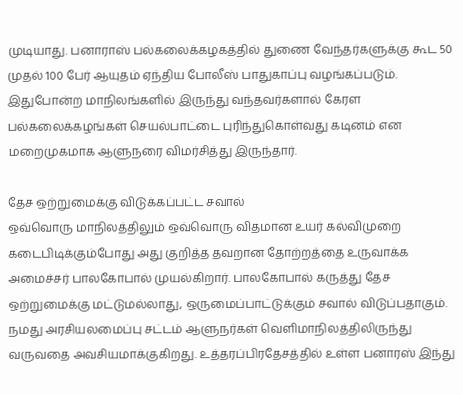முடியாது. பனாராஸ் பல்கலைக்கழகத்தில் துணை வேந்தர்களுக்கு கூட 50 முதல் 100 பேர் ஆயுதம் ஏந்திய போலீஸ் பாதுகாப்பு வழங்கப்படும். இதுபோன்ற மாநிலங்களில் இருந்து வந்தவர்களால் கேரள பல்கலைக்கழங்கள் செயல்பாட்டை புரிந்துகொள்வது கடினம் என மறைமுகமாக ஆளுநரை விமர்சித்து இருந்தார்.

தேச ஒற்றுமைக்கு விடுக்கப்பட்ட சவால்
ஒவ்வொரு மாநிலத்திலும் ஒவ்வொரு விதமான உயர் கல்விமுறை கடைபிடிக்கும்போது அது குறித்த தவறான தோற்றத்தை உருவாக்க அமைச்சர் பாலகோபால் முயல்கிறார். பாலகோபால் கருத்து தேச ஒற்றுமைக்கு மட்டுமல்லாது, ஒருமைப்பாட்டுக்கும் சவால் விடுப்பதாகும். நமது அரசியலமைப்பு சட்டம் ஆளுநர்கள் வெளிமாநிலத்திலிருந்து வருவதை அவசியமாக்குகிறது. உத்தரப்பிரதேசத்தில் உள்ள பனாரஸ் இந்து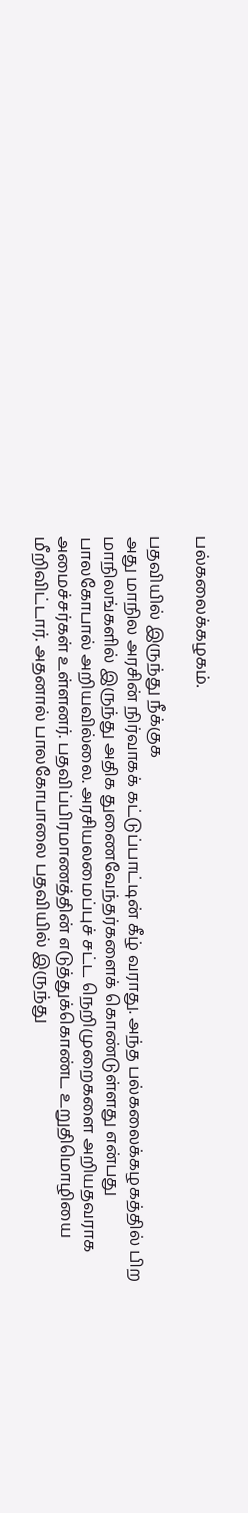பல்கலைக்கழகம்.

பதவியில் இருந்து நீக்குக
அது மாநில அரசின் நிர்வாகக் கட்டுப்பாட்டின் கீழ் வராது. அந்த பல்கலைக்கழகத்தில் பிற மாநிலங்களில் இருந்து அதிக துணைவேந்தர்களைக் கொண்டுள்ளது என்பது பாலகோபால் அறியவில்லை. அரசியலமைப்புச் சட்ட நெறிமுறைகளை அறியதவராக அமைச்சர்கள் உள்ளனர். பதவிப்பிரமாணத்தின் எடுத்துக்கொண்ட உறுதிமொழியை மீறிவிட்டார். அதனால் பாலகோபாலை பதவியில் இருந்து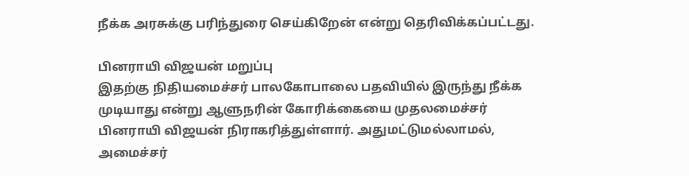நீக்க அரசுக்கு பரிந்துரை செய்கிறேன் என்று தெரிவிக்கப்பட்டது.

பினராயி விஜயன் மறுப்பு
இதற்கு நிதியமைச்சர் பாலகோபாலை பதவியில் இருந்து நீக்க முடியாது என்று ஆளுநரின் கோரிக்கையை முதலமைச்சர் பினராயி விஜயன் நிராகரித்துள்ளார். அதுமட்டுமல்லாமல், அமைச்சர்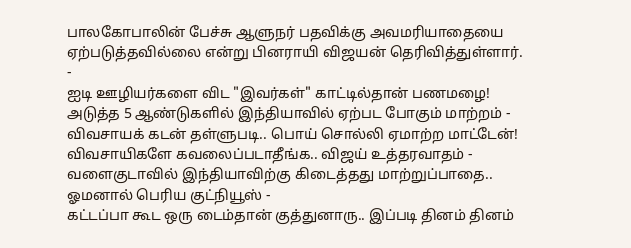பாலகோபாலின் பேச்சு ஆளுநர் பதவிக்கு அவமரியாதையை ஏற்படுத்தவில்லை என்று பினராயி விஜயன் தெரிவித்துள்ளார்.
-
ஐடி ஊழியர்களை விட "இவர்கள்" காட்டில்தான் பணமழை! அடுத்த 5 ஆண்டுகளில் இந்தியாவில் ஏற்பட போகும் மாற்றம் -
விவசாயக் கடன் தள்ளுபடி.. பொய் சொல்லி ஏமாற்ற மாட்டேன்! விவசாயிகளே கவலைப்படாதீங்க.. விஜய் உத்தரவாதம் -
வளைகுடாவில் இந்தியாவிற்கு கிடைத்தது மாற்றுப்பாதை.. ஓமனால் பெரிய குட்நியூஸ் -
கட்டப்பா கூட ஒரு டைம்தான் குத்துனாரு.. இப்படி தினம் தினம்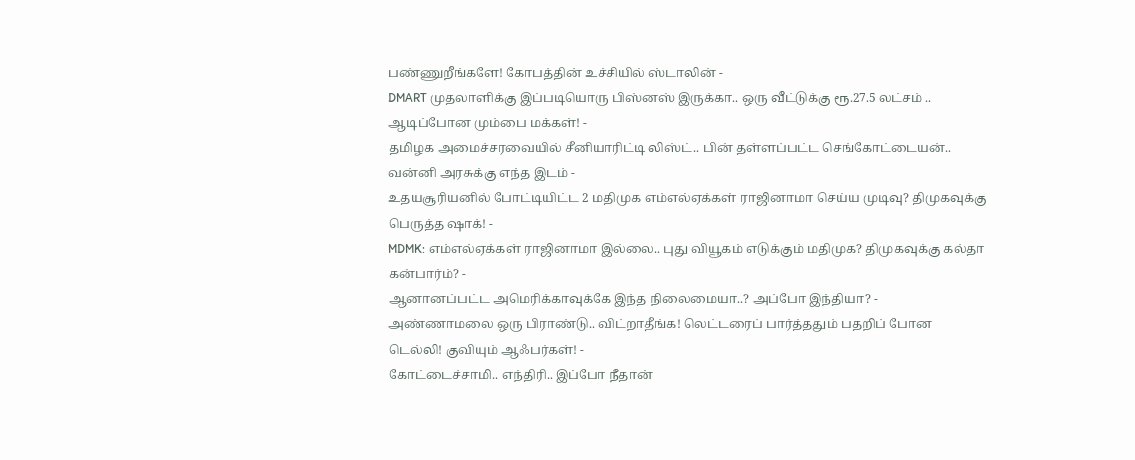பண்ணுறீங்களே! கோபத்தின் உச்சியில் ஸ்டாலின் -
DMART முதலாளிக்கு இப்படியொரு பிஸ்னஸ் இருக்கா.. ஒரு வீட்டுக்கு ரூ.27.5 லட்சம் .. ஆடிப்போன மும்பை மக்கள்! -
தமிழக அமைச்சரவையில் சீனியாரிட்டி லிஸ்ட்.. பின் தள்ளப்பட்ட செங்கோட்டையன்.. வன்னி அரசுக்கு எந்த இடம் -
உதயசூரியனில் போட்டியிட்ட 2 மதிமுக எம்எல்ஏக்கள் ராஜினாமா செய்ய முடிவு? திமுகவுக்கு பெருத்த ஷாக்! -
MDMK: எம்எல்ஏக்கள் ராஜினாமா இல்லை.. புது வியூகம் எடுக்கும் மதிமுக? திமுகவுக்கு கல்தா கன்பார்ம்? -
ஆனானப்பட்ட அமெரிக்காவுக்கே இந்த நிலைமையா..? அப்போ இந்தியா? -
அண்ணாமலை ஒரு பிராண்டு.. விட்றாதீங்க! லெட்டரைப் பார்த்ததும் பதறிப் போன டெல்லி! குவியும் ஆஃபர்கள்! -
கோட்டைச்சாமி.. எந்திரி.. இப்போ நீதான்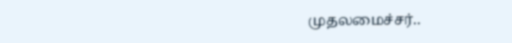முதலமைச்சர்..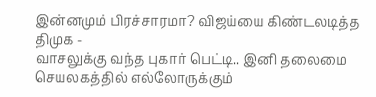இன்னமும் பிரச்சாரமா? விஜய்யை கிண்டலடித்த திமுக -
வாசலுக்கு வந்த புகார் பெட்டி.. இனி தலைமை செயலகத்தில் எல்லோருக்கும்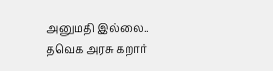அனுமதி இல்லை.. தவெக அரசு கறார்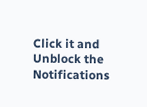Click it and Unblock the Notifications